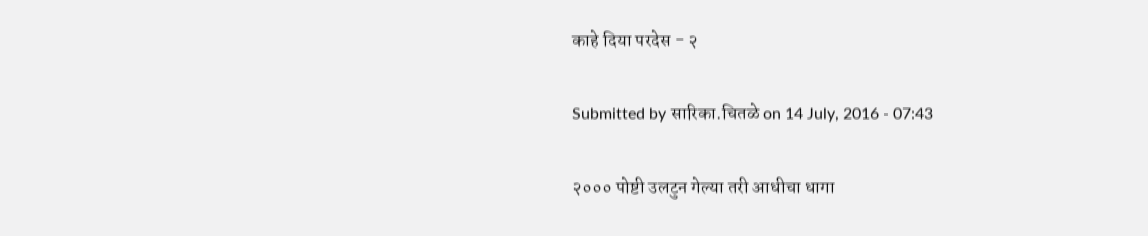काहे दिया परदेस - २

Submitted by सारिका.चितळे on 14 July, 2016 - 07:43

२००० पोष्टी उलटुन गेल्या तरी आधीचा धागा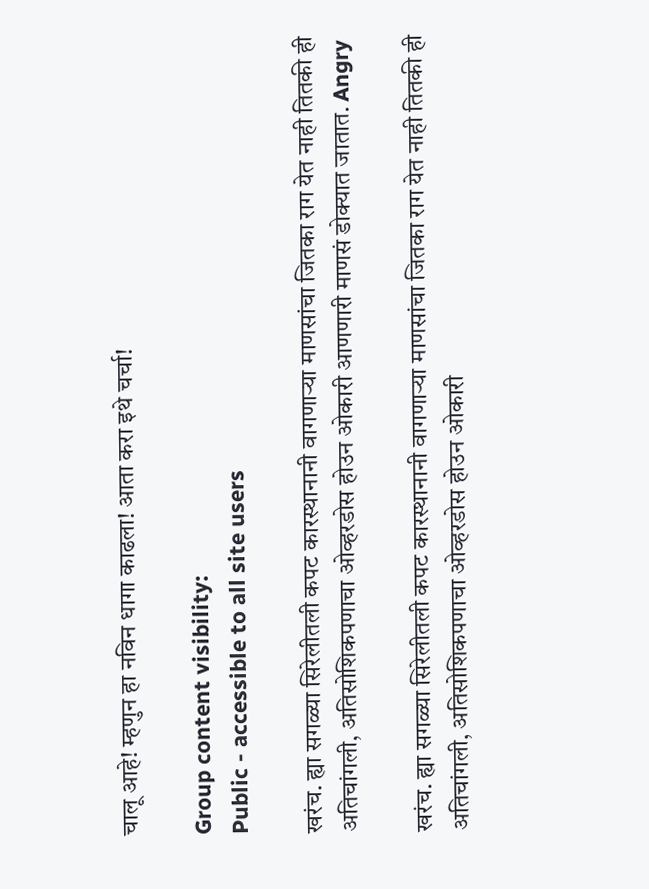चालू आहे! म्हणुन हा नविन धागा काढला! आता करा इथे चर्चा!

Group content visibility:
Public - accessible to all site users

खरंच. ह्या सगळ्या सिरेलीतली कपट कारस्थानानी वागणार्‍या माणसांचा जितका राग येत नाही तितकी ही अतिचांगली, अतिसोशिकपणाचा ओव्हरडोस होउन ओकारी आणणारी माणसं डोक्यात जातात. Angry

खरंच. ह्या सगळ्या सिरेलीतली कपट कारस्थानानी वागणार्‍या माणसांचा जितका राग येत नाही तितकी ही अतिचांगली, अतिसोशिकपणाचा ओव्हरडोस होउन ओकारी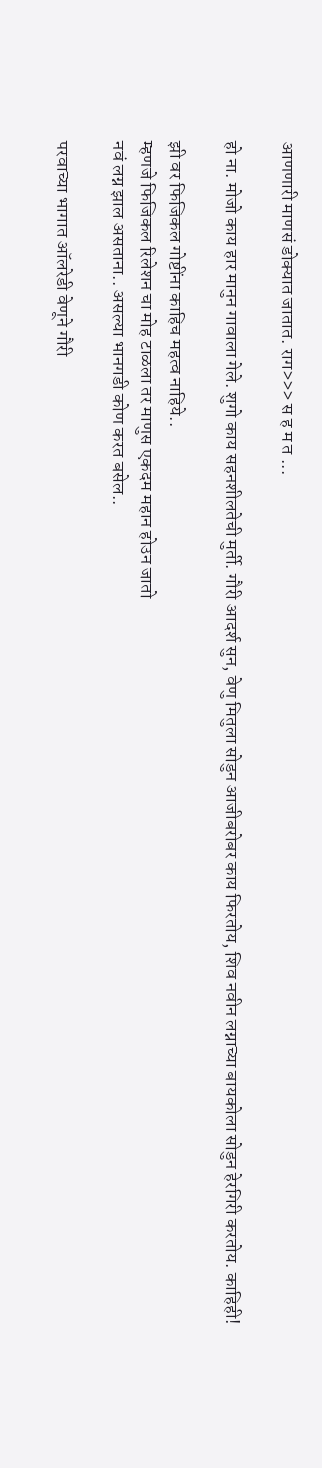आणणारी माणसं डोक्यात जातात. राग>>> स ह म त ...

हो ना. मोजो काय हार मानुन गावाला गेले. शुगो काय सहनशीलतेची मुर्ती. गौरी आदर्श सुन, वेणु मितुला सोडुन आजीबरोबर काय फिरतोय, शिव नवीन लग्नाच्या बायकोला सोडुन हेरगिरी करतोय. काहिही!

झी वर फिजिकल गोष्टींना काहिच महत्व नाहिये..
म्हणजे फिजिकल रिलेशन चा मोह टाळला तर माणुस एकदम महान होउन जातो
नवं लग्न झाल असताना.. असल्या भानगडी कोण करत बसेल..

परवाच्या भागात ऑलरेडी वेणूने गौरी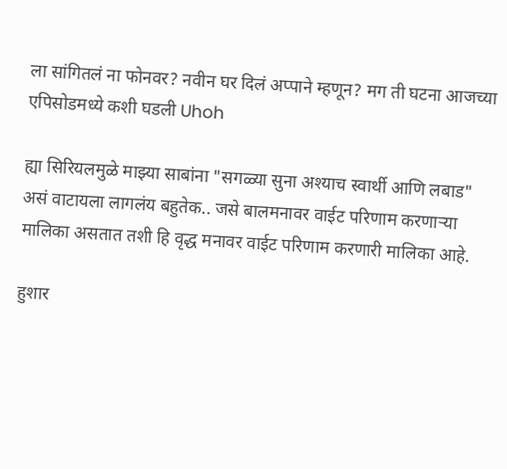ला सांगितलं ना फोनवर? नवीन घर दिलं अप्पाने म्हणून? मग ती घटना आजच्या एपिसोडमध्ये कशी घडली Uhoh

ह्या सिरियलमुळे माझ्या साबांना "सगळ्या सुना अश्याच स्वार्थी आणि लबाड" असं वाटायला लागलंय बहुतेक.. जसे बालमनावर वाईट परिणाम करणाऱ्या मालिका असतात तशी हि वृद्ध मनावर वाईट परिणाम करणारी मालिका आहे.

हुशार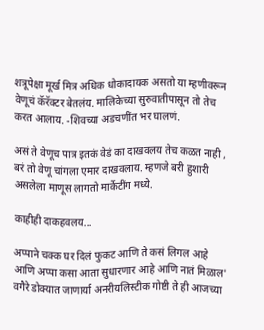शत्रूपेक्षा मूर्ख मित्र अधिक धोकादायक असतो या म्हणीवरून वेणूचं कॅरॅक्टर बेतलंय. मालिकेच्या सुरुवातीपासून तो तेच करत आलाय. -शिवच्या अडचणींत भर घालणं.

असं ते वेणूच पात्र इतकं वेडं का दाखवलय तेच कळत नाही , बरं तो वेणू चांगला एमार दाखवलाय. म्हणजे बरी हुशारी असलेला माणूस लागतो मार्केटींग मध्ये.

काहीही दाकहवलय...

अप्पाने चक्क घर दिलं फुकट आणि ते कसं लिगल आहे आणि अप्पा कसा आता सुधारणार आहे आणि नातं मिळाल' वगैरे डोक्यात जाणार्या अनरीयलिस्टीक गोष्टी ते ही आजच्या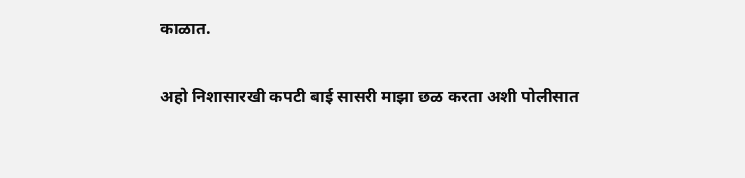काळात.

अहो निशासारखी कपटी बाई सासरी माझा छळ करता अशी पोलीसात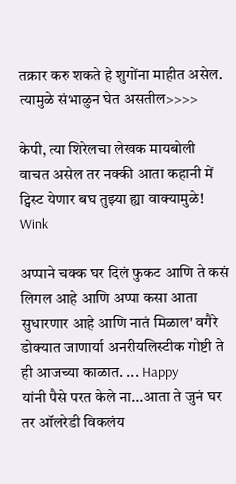तक्रार करु शकते हे शुगोंना माहीत असेल. त्यामुळे संभाळुन घेत असतील>>>>

केपी, त्या शिरेलचा लेखक मायबोली वाचत असेल तर नक्की आता कहानी में ट्विस्ट येणार बघ तुझ्या ह्या वाक्यामुळे! Wink

अप्पाने चक्क घर दिलं फुकट आणि ते कसं लिगल आहे आणि अप्पा कसा आता सुधारणार आहे आणि नातं मिळाल' वगैरे डोक्यात जाणार्या अनरीयलिस्टीक गोष्टी ते ही आजच्या काळात. ... Happy
यांनी पैसे परत केले ना...आता ते जुनं घर तर ऑलरेडी विकलंय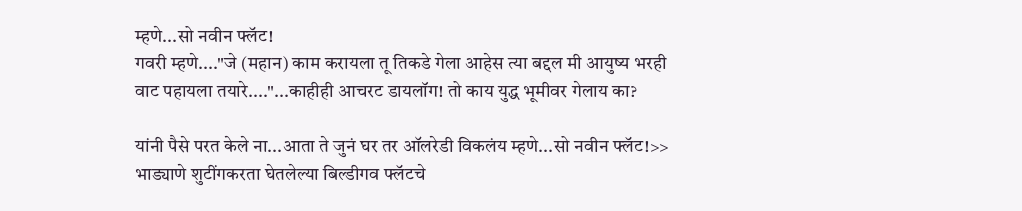म्हणे...सो नवीन फ्लॅट!
गवरी म्हणे...."जे (महान) काम करायला तू तिकडे गेला आहेस त्या बद्दल मी आयुष्य भरही वाट पहायला तयारे...."...काहीही आचरट डायलॉग! तो काय युद्ध भूमीवर गेलाय का?

यांनी पैसे परत केले ना...आता ते जुनं घर तर ऑलरेडी विकलंय म्हणे...सो नवीन फ्लॅट!>> भाड्याणे शुटींगकरता घेतलेल्या बिल्डीगव फ्लॅटचे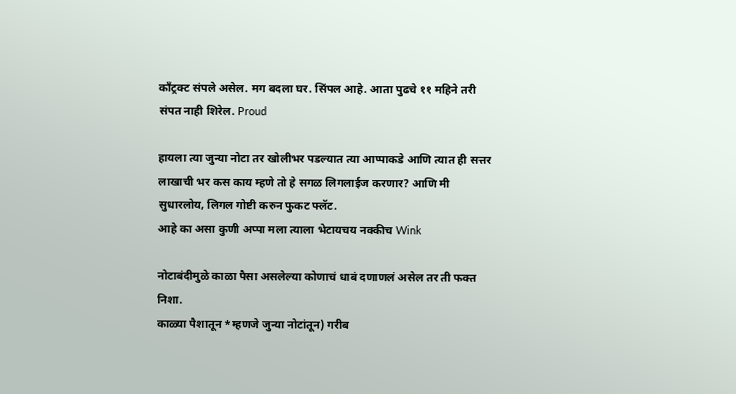काँट्रक्ट संपले असेल. मग बदला घर. सिंपल आहे. आता पुढचे ११ महिने तरी संपत नाही शिरेल. Proud

हायला त्या जुन्या नोटा तर खोलीभर पडल्यात त्या आप्पाकडे आणि त्यात ही सत्तर लाखाची भर कस काय म्हणे तो हे सगळ लिगलाईज करणार? आणि मी सुधारलोय, लिगल गोष्टी करुन फुकट फ्लॅट.
आहे का असा कुणी अप्पा मला त्याला भेटायचय नक्कीच Wink

नोटाबंदीमुळे काळा पैसा असलेल्या कोणाचं धाबं दणाणलं असेल तर ती फक्त निशा.
काळ्या पैशातून *म्हणजे जुन्या नोटांतून) गरीब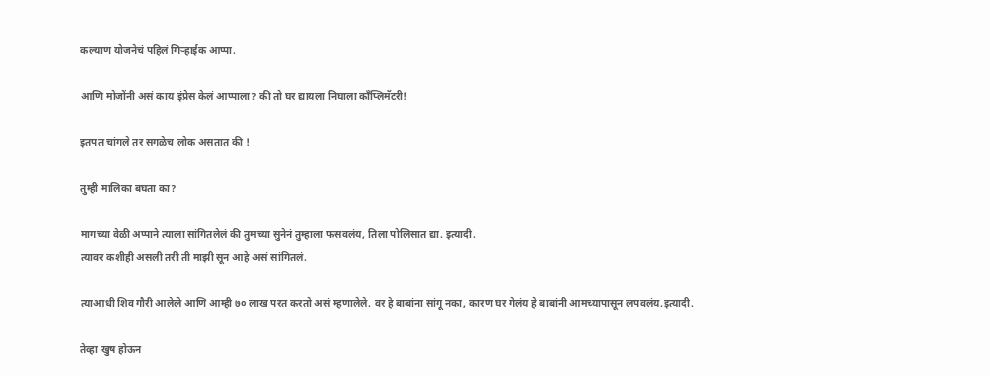कल्याण योजनेचं पहिलं गिर्‍हाईक आप्पा.

आणि मोजोंनी असं काय इंप्रेस केलं आप्पाला? की तो घर द्यायला निघाला काँप्लिमॅटरी!

इतपत चांगले तर सगळेच लोक असतात की !

तुम्ही मालिका बघता का?

मागच्या वेळी अप्पाने त्याला सांगितलेलं की तुमच्या सुनेनं तुम्हाला फसवलंय, तिला पोलिसात द्या. इत्यादी.
त्यावर कशीही असली तरी ती माझी सून आहे असं सांगितलं.

त्याआधी शिव गौरी आलेले आणि आम्ही ७० लाख परत करतो असं म्हणालेले. वर हे बाबांना सांगू नका, कारण घर गेलंय हे बाबांनी आमच्यापासून लपवलंय.इत्यादी.

तेव्हा खुष होऊन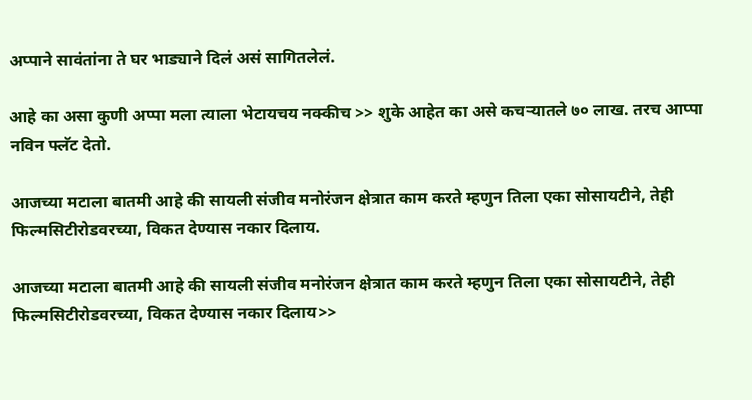अप्पाने सावंतांना ते घर भाड्याने दिलं असं सागितलेलं.

आहे का असा कुणी अप्पा मला त्याला भेटायचय नक्कीच >> शुके आहेत का असे कचर्‍यातले ७० लाख. तरच आप्पा नविन फ्लॅट देतो.

आजच्या मटाला बातमी आहे की सायली संजीव मनोरंजन क्षेत्रात काम करते म्हणुन तिला एका सोसायटीने, तेही फिल्मसिटीरोडवरच्या, विकत देण्यास नकार दिलाय.

आजच्या मटाला बातमी आहे की सायली संजीव मनोरंजन क्षेत्रात काम करते म्हणुन तिला एका सोसायटीने, तेही फिल्मसिटीरोडवरच्या, विकत देण्यास नकार दिलाय>>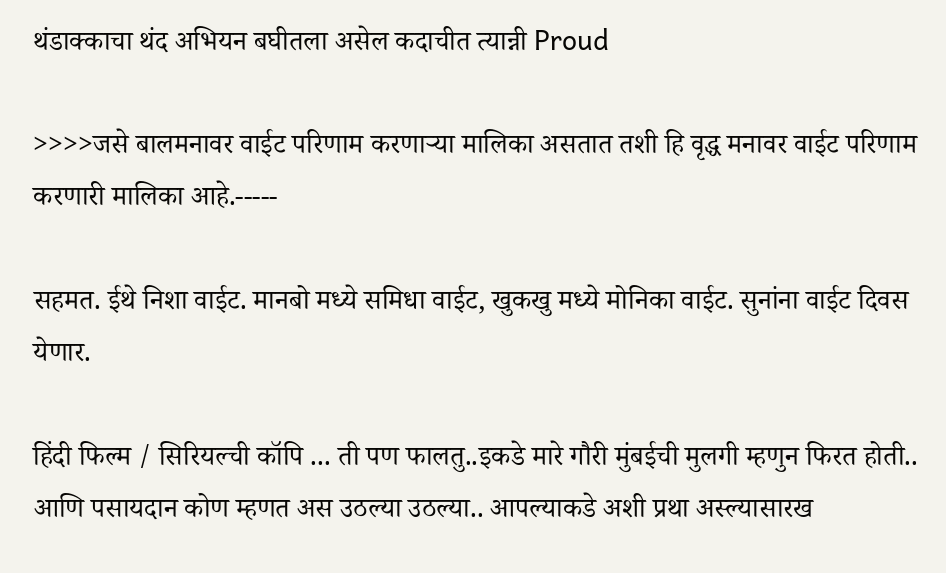थंडाक्काचा थंद अभियन बघीतला असेल कदाचीत त्यान्नी Proud

>>>>जसे बालमनावर वाईट परिणाम करणाऱ्या मालिका असतात तशी हि वृद्ध मनावर वाईट परिणाम करणारी मालिका आहे.-----

सहमत. ईथे निशा वाईट. मानबो मध्ये समिधा वाईट, खुकखु मध्ये मोनिका वाईट. सुनांना वाईट दिवस येणार.

हिंदी फिल्म / सिरियल्ची कॉपि ... ती पण फालतु..इकडे मारे गौरी मुंबईची मुलगी म्हणुन फिरत होती..
आणि पसायदान कोण म्हणत अस उठल्या उठल्या.. आपल्याकडे अशी प्रथा अस्ल्यासारख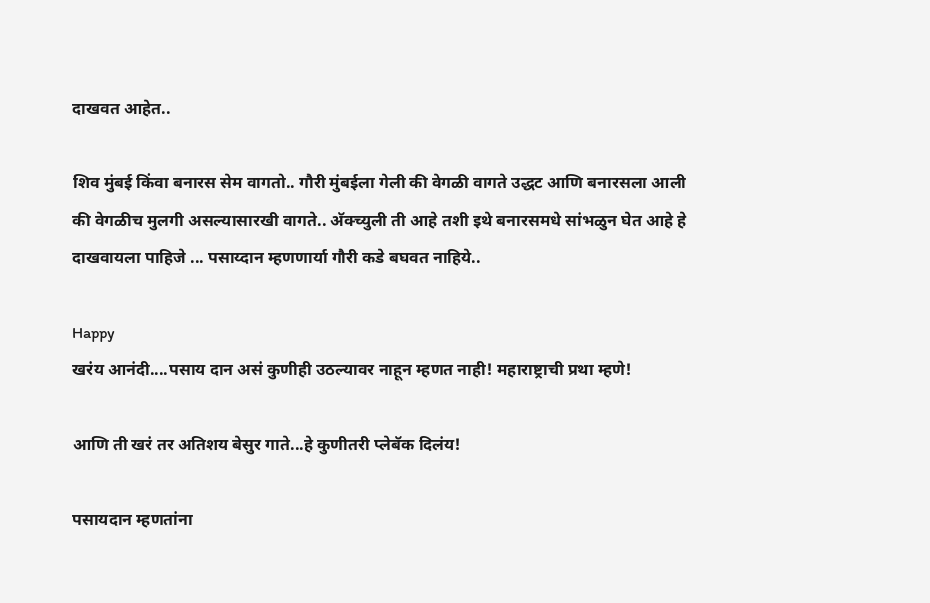दाखवत आहेत..

शिव मुंबई किंवा बनारस सेम वागतो.. गौरी मुंबईला गेली की वेगळी वागते उद्धट आणि बनारसला आली की वेगळीच मुलगी असल्यासारखी वागते.. अ‍ॅक्च्युली ती आहे तशी इथे बनारसमधे सांभळुन घेत आहे हे
दाखवायला पाहिजे ... पसाय्दान म्हणणार्या गौरी कडे बघवत नाहिये..

Happy
खरंय आनंदी....पसाय दान असं कुणीही उठल्यावर नाहून म्हणत नाही! महाराष्ट्राची प्रथा म्हणे!

आणि ती खरं तर अतिशय बेसुर गाते...हे कुणीतरी प्लेबॅक दिलंय!

पसायदान म्हणतांना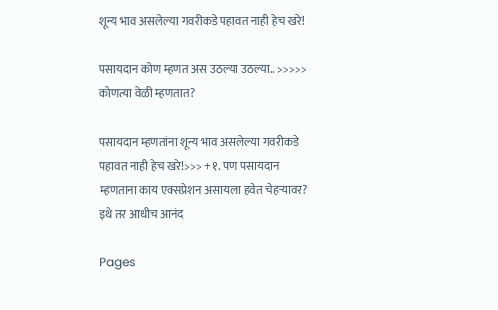शून्य भाव असलेल्या गवरीकडे पहावत नाही हेच खरे!

पसायदान कोण म्हणत अस उठल्या उठल्या.. >>>>> कोणत्या वेळी म्हणतात?

पसायदान म्हणतांना शून्य भाव असलेल्या गवरीकडे पहावत नाही हेच खरे!>>> +१. पण पसायदान म्हणताना काय एक्सप्रेशन असायला हवेत चेहर्‍यावर? इथे तर आधीच आनंद

Pages